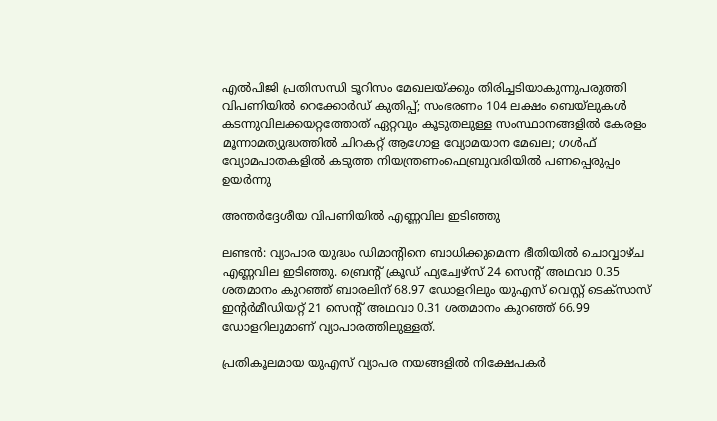എല്‍പിജി പ്രതിസന്ധി ടൂറിസം മേഖലയ്ക്കും തിരിച്ചടിയാകുന്നുപരുത്തി വിപണിയില്‍ റെക്കോര്‍ഡ് കുതിപ്പ്; സംഭരണം 104 ലക്ഷം ബെയ്‌ലുകള്‍ കടന്നുവിലക്കയറ്റത്തോത് ഏറ്റവും കൂടുതലുള്ള സംസ്ഥാനങ്ങളിൽ കേരളം മൂന്നാമത്യുദ്ധത്തില്‍ ചിറകറ്റ് ആഗോള വ്യോമയാന മേഖല; ഗള്‍ഫ് വ്യോമപാതകളില്‍ കടുത്ത നിയന്ത്രണംഫെബ്രുവരിയിൽ പണപ്പെരുപ്പം ഉയർന്നു

അന്തര്‍ദ്ദേശീയ വിപണിയില്‍ എണ്ണവില ഇടിഞ്ഞു

ലണ്ടന്‍: വ്യാപാര യുദ്ധം ഡിമാന്റിനെ ബാധിക്കുമെന്ന ഭീതിയില്‍ ചൊവ്വാഴ്ച എണ്ണവില ഇടിഞ്ഞു. ബ്രെന്റ് ക്രൂഡ് ഫ്യച്വേഴ്‌സ് 24 സെന്റ് അഥവാ 0.35 ശതമാനം കുറഞ്ഞ് ബാരലിന് 68.97 ഡോളറിലും യുഎസ് വെസ്റ്റ് ടെക്‌സാസ് ഇന്റര്‍മീഡിയറ്റ് 21 സെന്റ് അഥവാ 0.31 ശതമാനം കുറഞ്ഞ് 66.99 ഡോളറിലുമാണ് വ്യാപാരത്തിലുള്ളത്.

പ്രതികൂലമായ യുഎസ് വ്യാപര നയങ്ങളില്‍ നിക്ഷേപകര്‍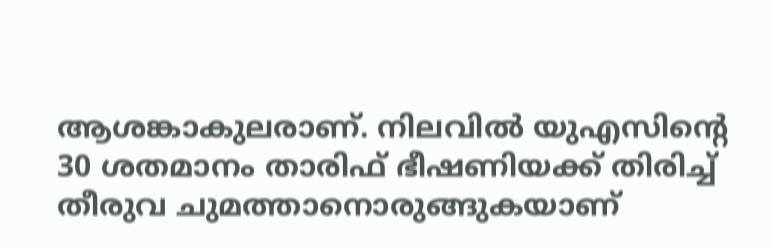ആശങ്കാകുലരാണ്. നിലവില്‍ യുഎസിന്റെ 30 ശതമാനം താരിഫ് ഭീഷണിയക്ക് തിരിച്ച് തീരുവ ചുമത്താനൊരുങ്ങുകയാണ്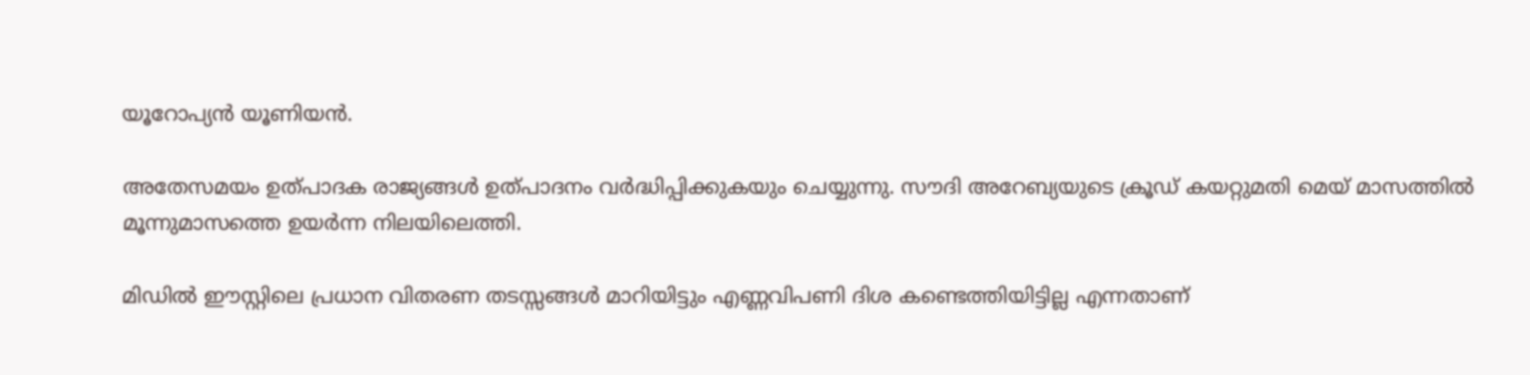യൂറോപ്യന്‍ യൂണിയന്‍.

അതേസമയം ഉത്പാദക രാജ്യങ്ങള്‍ ഉത്പാദനം വര്‍ദ്ധിപ്പിക്കുകയും ചെയ്യുന്നു. സൗദി അറേബ്യയുടെ ക്രൂഡ് കയറ്റുമതി മെയ് മാസത്തില്‍ മൂന്നുമാസത്തെ ഉയര്‍ന്ന നിലയിലെത്തി.

മിഡില്‍ ഈസ്റ്റിലെ പ്രധാന വിതരണ തടസ്സങ്ങള്‍ മാറിയിട്ടും എണ്ണവിപണി ദിശ കണ്ടെത്തിയിട്ടില്ല എന്നതാണ്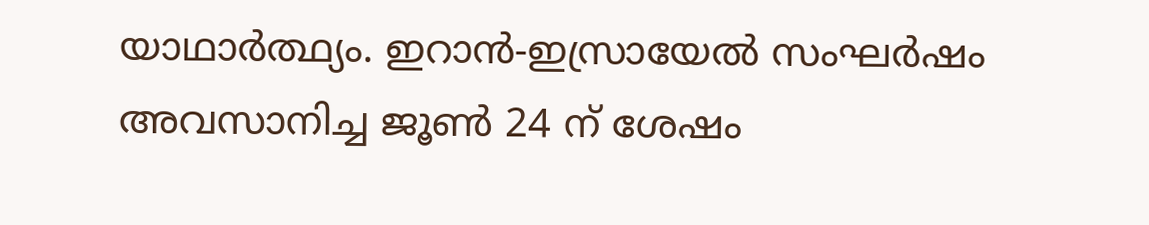യാഥാര്‍ത്ഥ്യം. ഇറാന്‍-ഇസ്രായേല്‍ സംഘര്‍ഷം അവസാനിച്ച ജൂണ്‍ 24 ന് ശേഷം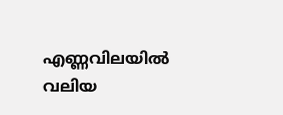എണ്ണവിലയില്‍ വലിയ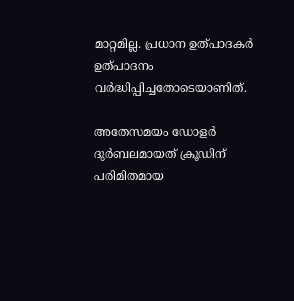മാറ്റമില്ല. പ്രധാന ഉത്പാദകര്‍ ഉത്പാദനം വര്‍ദ്ധിപ്പിച്ചതോടെയാണിത്.

അതേസമയം ഡോളര്‍ ദുര്‍ബലമായത് ക്രൂഡിന് പരിമിതമായ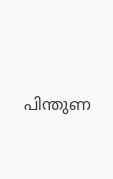പിന്തുണ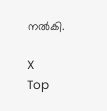നല്‍കി.

X
Top